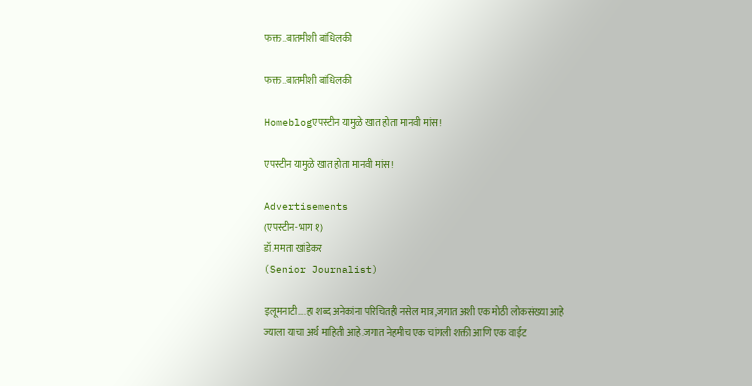फक्त..बातमीशी बांधिलकी

फक्त..बातमीशी बांधिलकी

Homeblogएपस्टीन यामुळे खात होता मानवी मांस!

एपस्टीन यामुळे खात होता मानवी मांस!

Advertisements
(एपस्टीन-भाग १)
डॉ.ममता खांडेकर
(Senior Journalist)

इलूमनाटी….हा शब्द अनेकांना परिचितही नसेल मात्र,जगात अशी एक मोठी लोकसंख्या आहे ज्याला याचा अर्थ माहिती आहे.जगात नेहमीच एक चांगली शक्ती आणि एक वाईट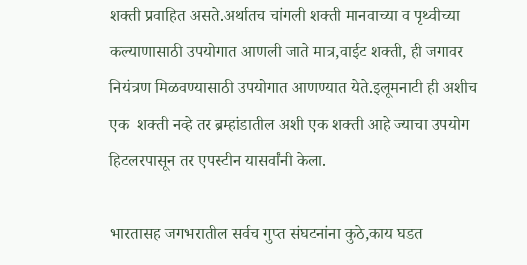शक्ती प्रवाहित असते.अर्थातच चांगली शक्ती मानवाच्या व पृथ्वीच्या कल्याणासाठी उपयोगात आणली जाते मात्र,वाईट शक्ती, ही जगावर नियंत्रण मिळवण्यासाठी उपयोगात आणण्यात येते.इलूमनाटी ही अशीच एक  शक्ती नव्हे तर ब्रम्हांडातील अशी एक शक्ती आहे ज्याचा उपयोग हिटलरपासून तर एपस्टीन यासर्वांनी केला.

भारतासह जगभरातील सर्वच गुप्त संघटनांना कुठे,काय घडत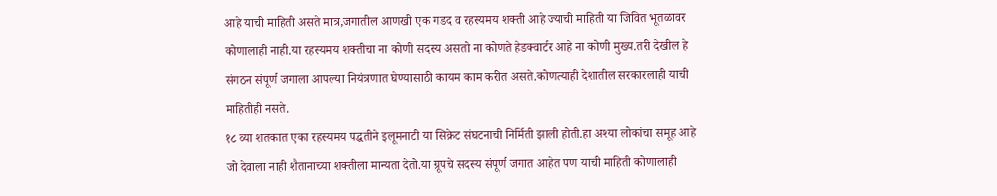आहे याची माहिती असते मात्र,जगातील आणखी एक गडद व रहस्यमय शक्ती आहे ज्याची माहिती या जिवित भूतळावर कोणालाही नाही.या रहस्यमय शक्तीचा ना कोणी सदस्य असतो ना कोणते हेडक्वार्टर आहे ना कोणी मुख्य.तरी देखील हे संगठन संपूर्ण जगाला आपल्या नियंत्रणात घेण्यासाठी कायम काम करीत असते.कोणत्याही देशातील सरकारलाही याची माहितीही नसते.
१८ व्या शतकात एका रहस्यमय पद्धतीने इलूमनाटी या सिक्रेट संघटनाची निर्मिती झाली होती.हा अश्‍या लोकांचा समूह आहे जो देवाला नाही शैतानाच्या शक्तीला मान्यता देतो.या ग्रूपचे सदस्य संपूर्ण जगात आहेत पण याची माहिती कोणालाही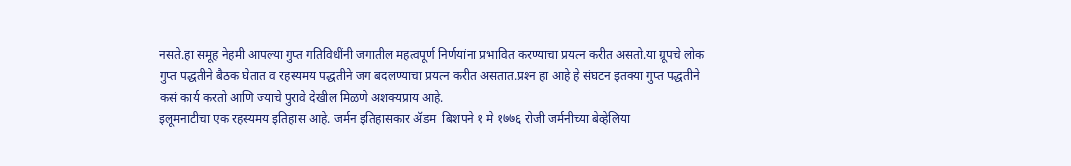नसते.हा समूह नेहमी आपल्या गुप्त गतिविधींनी जगातील महत्वपूर्ण निर्णयांना प्रभावित करण्याचा प्रयत्न करीत असतो.या ग्रूपचे लोक गुप्त पद्धतीने बैठक घेतात व रहस्यमय पद्धतीने जग बदलण्याचा प्रयत्न करीत असतात.प्रश्‍न हा आहे हे संघटन इतक्या गुप्त पद्धतीने कसं कार्य करतो आणि ज्याचे पुरावे देखील मिळणे अशक्यप्राय आहे.
इलूमनाटीचा एक रहस्यमय इतिहास आहे. जर्मन इतिहासकार ॲडम  बिशपने १ मे १७७६ रोजी जर्मनीच्या बेव्हेलिया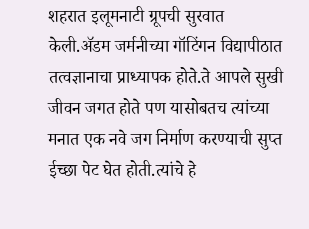शहरात इलूमनाटी ग्रूपची सुरवात केली.ॲडम जर्मनीच्या गॉटिंगन विद्यापीठात तत्वज्ञानाचा प्राध्यापक होते.ते आपले सुखी जीवन जगत होते पण यासोबतच त्यांच्या मनात एक नवे जग निर्माण करण्याची सुप्त ईच्छा पेट घेत होती.त्यांचे हे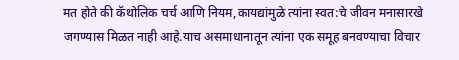मत होते की कॅथोलिक चर्च आणि नियम,कायद्यांमुळे त्यांना स्वत:चे जीवन मनासारखे जगण्यास मिळत नाही आहे.याच असमाधानातून त्यांना एक समूह बनवण्याचा विचार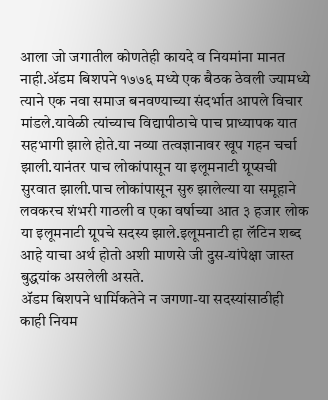आला जो जगातील कोणतेही कायदे व नियमांना मानत नाही.ॲडम बिशपने १७७६ मध्ये एक बैठक ठेवली ज्यामध्ये त्याने एक नवा समाज बनवण्याच्या संदर्भात आपले विचार मांडले.यावेळी त्यांच्याच विद्यापीठाचे पाच प्राध्यापक यात सहभागी झाले होते.या नव्या तत्वज्ञानावर खूप गहन चर्चा झाली.यानंतर पाच लोकांपासून या इलूमनाटी ग्रूप्सची सुरवात झाली.पाच लोकांपासून सुरु झालेल्या या समूहाने लवकरच शंभरी गाठली व एका वर्षाच्या आत ३ हजार लोक या इलूमनाटी ग्रूपचे सदस्य झाले.इलूमनाटी हा लॅटिन शब्द आहे याचा अर्थ होतो अशी माणसे जी दुस-यांपेक्षा जास्त बुद्धयांक असलेली असते.
ॲडम बिशपने धार्मिकतेने न जगणा-या सदस्यांसाठीही काही नियम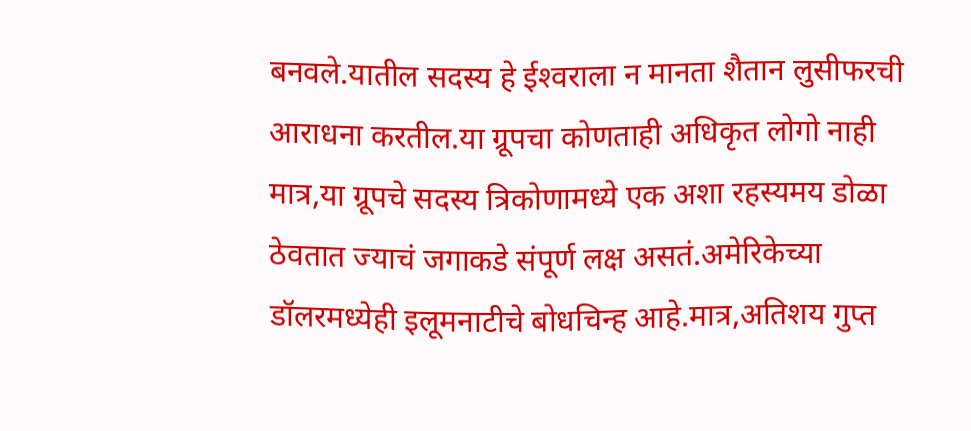बनवले.यातील सदस्य हे ईश्‍वराला न मानता शैतान लुसीफरची आराधना करतील.या ग्रूपचा कोणताही अधिकृत लोगो नाही मात्र,या ग्रूपचे सदस्य त्रिकोणामध्ये एक अशा रहस्यमय डोळा ठेवतात ज्याचं जगाकडे संपूर्ण लक्ष असतं.अमेरिकेच्या डॉलरमध्येही इलूमनाटीचे बोधचिन्ह आहे.मात्र,अतिशय गुप्त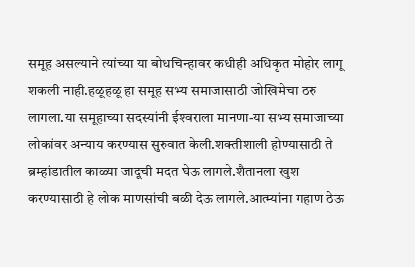समूह असल्याने त्यांच्या या बोधचिन्हावर कधीही अधिकृत मोहोर लागू शकली नाही.हळूहळू हा समूह सभ्य समाजासाठी जोखिमेचा ठरु लागला.या समूहाच्या सदस्यांनी ईश्‍वराला मानणा-या सभ्य समाजाच्या लोकांवर अन्याय करण्यास सुरुवात केली.शक्तीशाली होण्यासाठी ते ब्रम्हांडातील काळ्या जादूची मदत घेऊ लागले.शैतानला खुश करण्यासाठी हे लोक माणसांची बळी देऊ लागले.आत्म्यांना गहाण ठेऊ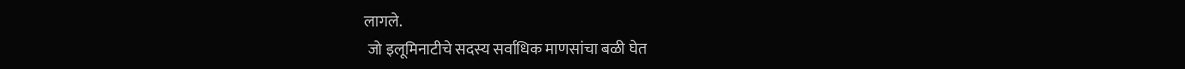लागले.
 जो इलूमिनाटीचे सदस्य सर्वाधिक माणसांचा बळी घेत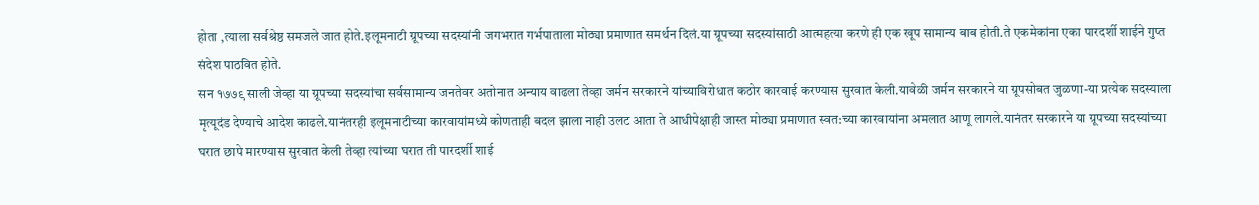होता ,त्याला सर्वश्रेष्ठ समजले जात होते.इलूमनाटी ग्रूपच्या सदस्यांनी जगभरात गर्भपाताला मोठ्या प्रमाणात समर्थन दिलं.या ग्रूपच्या सदस्यांसाठी आत्महत्या करणे ही एक खूप सामान्य बाब होती.ते एकमेकांना एका पारदर्शी शाईने गुप्त संदेश पाठवित होते.
सन १७७९ साली जेव्हा या ग्रूपच्या सदस्यांचा सर्वसामान्य जनतेवर अतोनात अन्याय वाढला तेव्हा जर्मन सरकारने यांच्याविरोधात कठोर कारवाई करण्यास सुरवात केली.यावेळी जर्मन सरकारने या ग्रूपसोबत जुळणा-या प्रत्येक सदस्याला मृत्यूदंड देण्याचे आदेश काढले.यानंतरही इलूमनाटीच्या कारवायांमध्ये कोणताही बदल झाला नाही उलट आता ते आधीपेक्षाही जास्त मोठ्या प्रमाणात स्वत:च्या कारवायांना अमलात आणू लागले.यानंतर सरकारने या ग्रूपच्या सदस्यांच्या घरात छापे मारण्यास सुरवात केली तेव्हा त्यांच्या घरात ती पारदर्शी शाई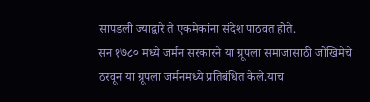सापडली ज्याद्वारे ते एकमेकांना संदेश पाठवत होते.
सन १७८० मध्ये जर्मन सरकारने या ग्रूपला समाजासाठी जोखिमेचे ठरवून या ग्रूपला जर्मनमध्ये प्रतिबंधित केले.याच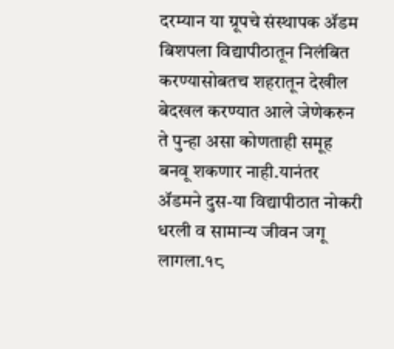दरम्यान या ग्रूपचे संस्थापक ॲडम बिशपला विद्यापीठातून निलंबित करण्यासोबतच शहरातून देखील बेदखल करण्यात आले जेणेकरुन ते पुन्हा असा कोणताही समूह बनवू शकणार नाही.यानंतर ॲडमने दुस-या विद्यापीठात नोकरी धरली व सामान्य जीवन जगू लागला.१८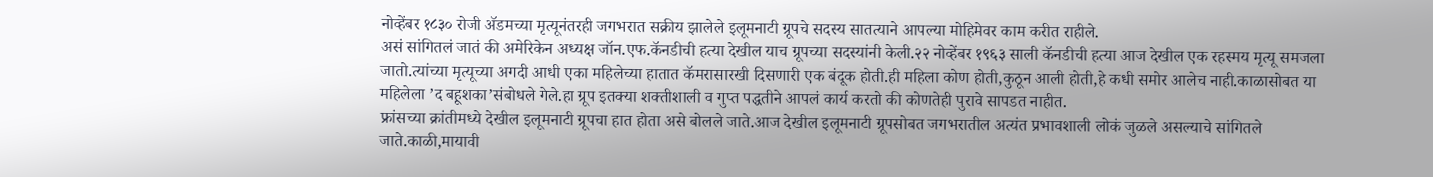नोव्हेंबर १८३० रोजी ॲडमच्या मृत्यूनंतरही जगभरात सक्रीय झालेले इलूमनाटी ग्रूपचे सदस्य सातत्याने आपल्या मोहिमेवर काम करीत राहीले.
असं सांगितलं जातं की अमेरिकेन अध्यक्ष जॉन.एफ.कॅनडीची हत्या देखील याच ग्रूपच्या सदस्यांनी केली.२२ नोव्हेंबर १९६३ साली कॅनडीची हत्या आज देखील एक रहस्मय मृत्यू समजला जातो.त्यांच्या मृत्यूच्या अगदी आधी एका महिलेच्या हातात कॅमरासारखी दिसणारी एक बंदूक होती.ही महिला कोण होती,कुठून आली होती,हे कधी समोर आलेच नाही.काळासोबत या महिलेला ’द बहूशका’संबोधले गेले.हा ग्रूप इतक्या शक्तीशाली व गुप्त पद्धतीने आपलं कार्य करतो की कोणतेही पुरावे सापडत नाहीत.
फ्रांसच्या क्रांतीमध्ये देखील इलूमनाटी ग्रूपचा हात होता असे बोलले जाते.आज देखील इलूमनाटी ग्रूपसोबत जगभरातील अत्यंत प्रभावशाली लोकं जुळले असल्याचे सांगितले जाते.काळी,मायावी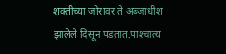शक्तीच्या जोरावर ते अब्जाधीश झालेले दिसून पडतात.पाश्‍चात्य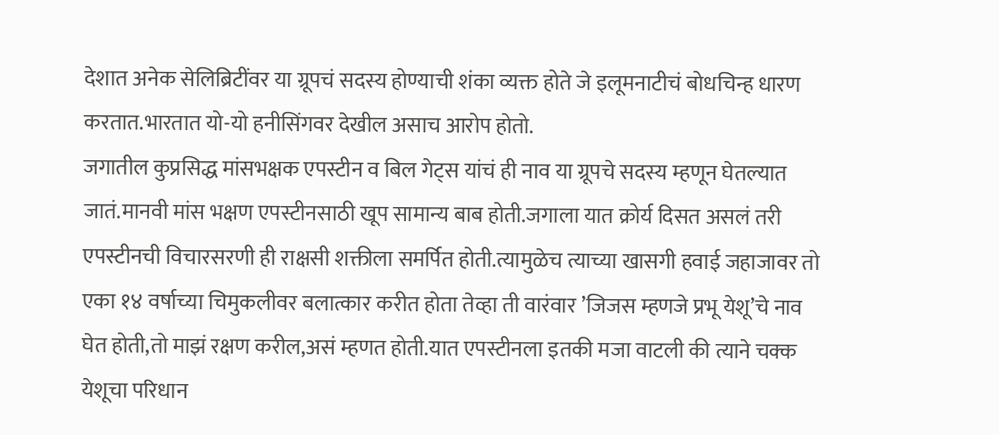देशात अनेक सेलिब्रिटींवर या ग्रूपचं सदस्य होण्याची शंका व्यक्त होते जे इलूमनाटीचं बोधचिन्ह धारण करतात.भारतात यो-यो हनीसिंगवर देखील असाच आरोप होतो.
जगातील कुप्रसिद्ध मांसभक्षक एपस्टीन व बिल गेट्स यांचं ही नाव या ग्रूपचे सदस्य म्हणून घेतल्यात जातं.मानवी मांस भक्षण एपस्टीनसाठी खूप सामान्य बाब होती.जगाला यात क्रोर्य दिसत असलं तरी एपस्टीनची विचारसरणी ही राक्षसी शक्तीला समर्पित होती.त्यामुळेच त्याच्या खासगी हवाई जहाजावर तो एका १४ वर्षाच्या चिमुकलीवर बलात्कार करीत होता तेव्हा ती वारंवार ’जिजस म्हणजे प्रभू येशू’चे नाव घेत होती,तो माझं रक्षण करील,असं म्हणत होती.यात एपस्टीनला इतकी मजा वाटली की त्याने चक्क येशूचा परिधान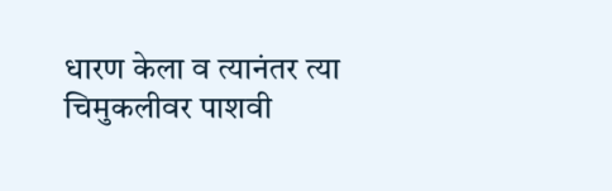धारण केला व त्यानंतर त्या चिमुकलीवर पाशवी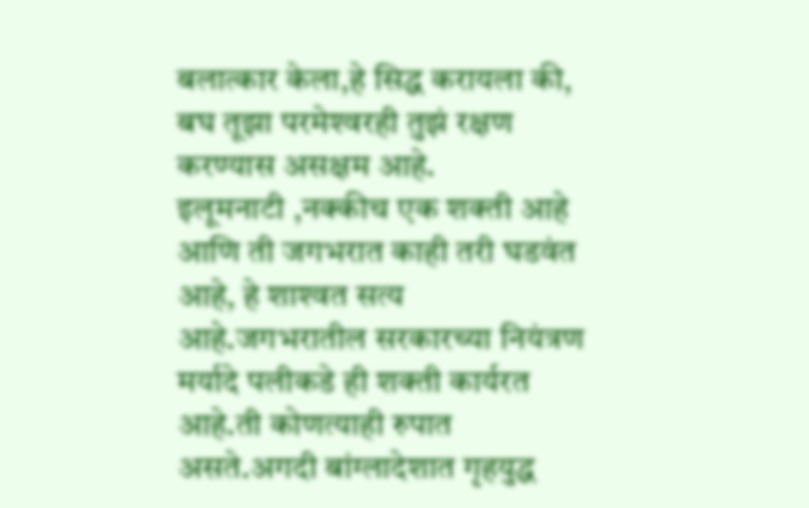बलात्कार केला,हे सिद्ध करायला की, बघ तूझा परमेश्‍वरही तुझं रक्षण करण्यास असक्षम आहे.
इलूमनाटी ,नक्कीच एक शक्ती आहे आणि ती जगभरात काही तरी घडवंत आहे, हे शाश्‍वत सत्य आहे.जगभरातील सरकारच्या नियंत्रण मर्यादे पलीकडे ही शक्ती कार्यरत आहे.ती कोणत्याही रुपात असते.अगदी बांग्लादेशात गृहयुद्ध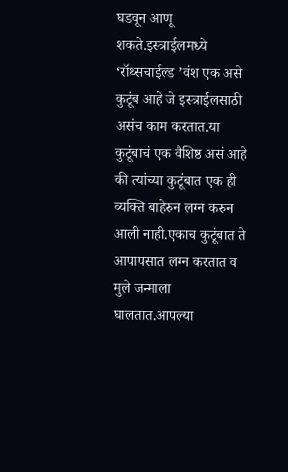घडवून आणू शकते.इस्त्राईलमध्ये ‘रॉथ्सचाईल्ड ’वंश एक असे कुटूंब आहे जे इस्त्राईलसाठी असंच काम करतात.या कुटूंबाचं एक वैशिष्ठ असं आहे की त्यांच्या कुटूंबात एक ही व्यक्ति बाहेरुन लग्न करुन आली नाही.एकाच कुटूंबात ते आपापसात लग्न करतात व मुले जन्माला घालतात.आपल्या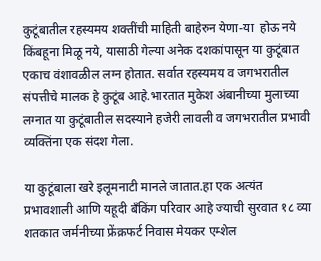कुटूंबातील रहस्यमय शक्तींची माहिती बाहेरुन येणा-या  होऊ नये किंबहूना मिळू नये, यासाठी गेल्या अनेक दशकांपासून या कुटूंबात एकाच वंशावळील लग्न होतात. सर्वात रहस्यमय व जगभरातील संपत्तीचे मालक हे कुटूंब आहे.भारतात मुकेश अंबानीच्या मुलाच्या लग्नात या कुटूंबातील सदस्याने हजेरी लावली व जगभरातील प्रभावी व्यक्तिंना एक संदश गेला.

या कुटूंबाला खरे इलूमनाटी मानले जातात.हा एक अत्यंत प्रभावशाली आणि यहूदी बँकिंग परिवार आहे ज्याची सुरवात १८ व्या शतकात जर्मनीच्या फ्रेंक्रफर्ट निवास मेयकर एम्शेल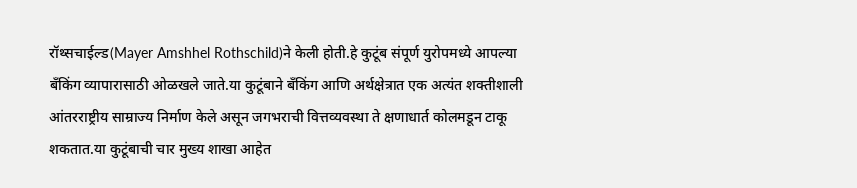रॉथ्सचाईल्ड(Mayer Amshhel Rothschild)ने केली होती.हे कुटूंब संपूर्ण युरोपमध्ये आपल्या बॅंकिंग व्यापारासाठी ओळखले जाते.या कुटूंबाने बँकिंग आणि अर्थक्षेत्रात एक अत्यंत शक्तीशाली आंतरराष्ट्रीय साम्राज्य निर्माण केले असून जगभराची वित्तव्यवस्था ते क्षणाधार्त कोलमडून टाकू शकतात.या कुटूंबाची चार मुख्य शाखा आहेत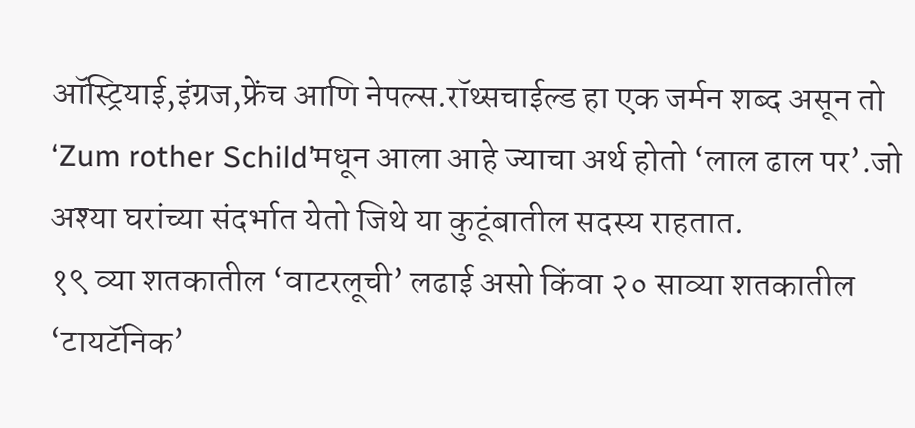ऑस्ट्रियाई,इंग्रज,फ्रेंच आणि नेपल्स.रॉथ्सचाईल्ड हा एक जर्मन शब्द असून तो ‘Zum rother Schild’मधून आला आहे ज्याचा अर्थ होतो ‘लाल ढाल पर’.जो अश्‍या घरांच्या संदर्भात येतो जिथे या कुटूंबातील सदस्य राहतात.
१९ व्या शतकातील ‘वाटरलूची’ लढाई असो किंवा २० साव्या शतकातील ‘टायटॅनिक’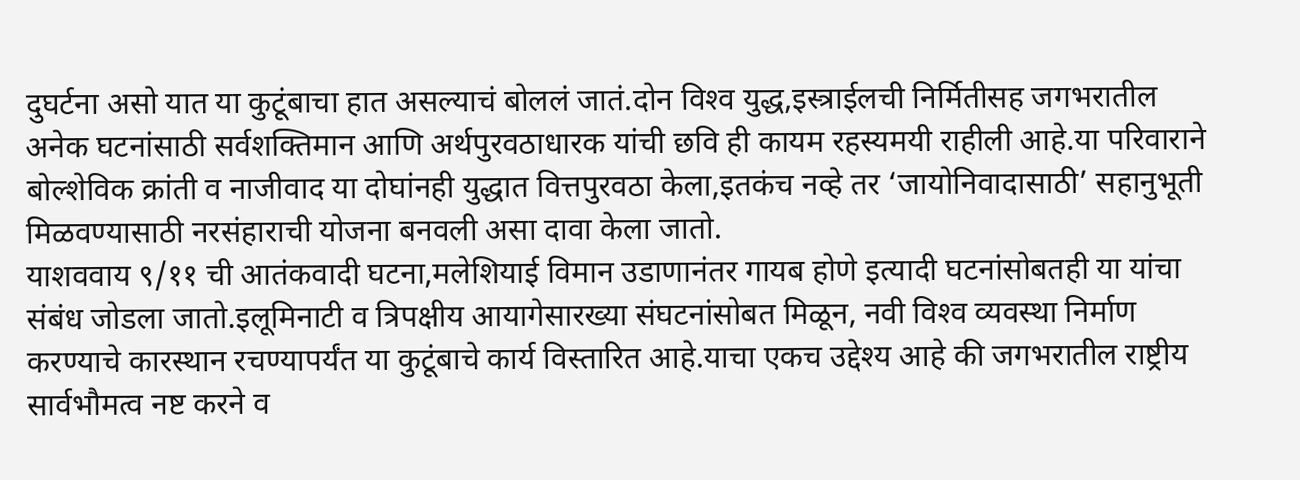दुघर्टना असो यात या कुटूंबाचा हात असल्याचं बोललं जातं.दोन विश्‍व युद्ध,इस्त्राईलची निर्मितीसह जगभरातील अनेक घटनांसाठी सर्वशक्तिमान आणि अर्थपुरवठाधारक यांची छवि ही कायम रहस्यमयी राहीली आहे.या परिवाराने बोल्शेविक क्रांती व नाजीवाद या दोघांनही युद्धात वित्तपुरवठा केला,इतकंच नव्हे तर ‘जायोनिवादासाठी’ सहानुभूती मिळवण्यासाठी नरसंहाराची योजना बनवली असा दावा केला जातो.
याशववाय ९/११ ची आतंकवादी घटना,मलेशियाई विमान उडाणानंतर गायब होणे इत्यादी घटनांसोबतही या यांचा संबंध जोडला जातो.इलूमिनाटी व त्रिपक्षीय आयागेसारख्या संघटनांसोबत मिळून, नवी विश्‍व व्यवस्था निर्माण करण्याचे कारस्थान रचण्यापर्यंत या कुटूंबाचे कार्य विस्तारित आहे.याचा एकच उद्देश्‍य आहे की जगभरातील राष्ट्रीय सार्वभौमत्व नष्ट करने व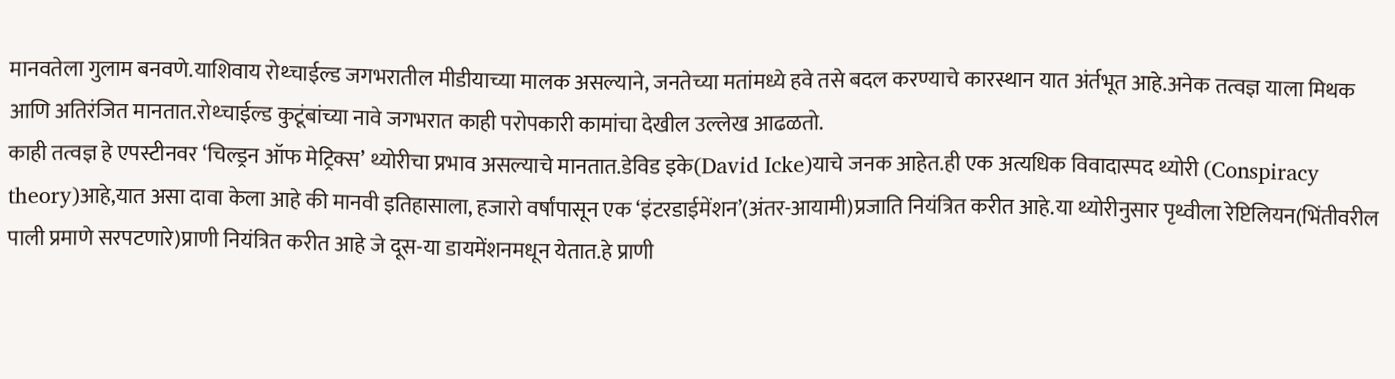मानवतेला गुलाम बनवणे.याशिवाय रोथ्चाईल्ड जगभरातील मीडीयाच्या मालक असल्याने, जनतेच्या मतांमध्ये हवे तसे बदल करण्याचे कारस्थान यात अंर्तभूत आहे.अनेक तत्वज्ञ याला मिथक आणि अतिरंजित मानतात.रोथ्चाईल्ड कुटूंबांच्या नावे जगभरात काही परोपकारी कामांचा देखील उल्लेख आढळतो.
काही तत्वज्ञ हे एपस्टीनवर ‘चिल्ड्रन ऑफ मेट्रिक्स’ थ्योरीचा प्रभाव असल्याचे मानतात.डेविड इके(David Icke)याचे जनक आहेत.ही एक अत्यधिक विवादास्पद थ्योरी (Conspiracy theory)आहे,यात असा दावा केला आहे की मानवी इतिहासाला, हजारो वर्षांपासून एक ‘इंटरडाईमेंशन’(अंतर-आयामी)प्रजाति नियंत्रित करीत आहे.या थ्योरीनुसार पृथ्वीला रेप्टिलियन(भिंतीवरील पाली प्रमाणे सरपटणारे)प्राणी नियंत्रित करीत आहे जे दूस-या डायमेंशनमधून येतात.हे प्राणी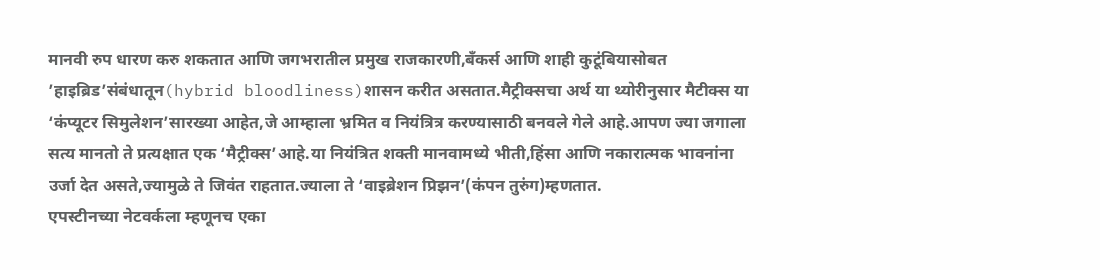मानवी रुप धारण करु शकतात आणि जगभरातील प्रमुख राजकारणी,बँकर्स आणि शाही कुटूंबियासोबत ’हाइब्रिड’संबंधातून(hybrid bloodliness)शासन करीत असतात.मैट्रीक्सचा अर्थ या थ्योरीनुसार मैटीक्स या ‘कंप्यूटर सिमुलेशन’सारख्या आहेत,जे आम्हाला भ्रमित व नियंत्रित्र करण्यासाठी बनवले गेले आहे.आपण ज्या जगाला सत्य मानतो ते प्रत्यक्षात एक ‘मैट्रीक्स’आहे.या नियंत्रित शक्ती मानवामध्ये भीती,हिंसा आणि नकारात्मक भावनांना उर्जा देत असते,ज्यामुळे ते जिवंत राहतात.ज्याला ते ‘वाइब्रेशन प्रिझन’(कंपन तुरुंग)म्हणतात.
एपस्टीनच्या नेटवर्कला म्हणूनच एका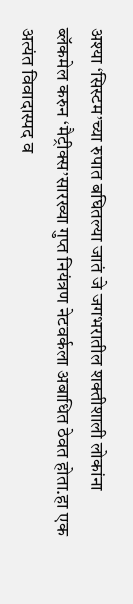अश्‍या ‘सिस्टम’च्या रुपात बघितल्या जातं जे जगभरातील शक्तीशाली लोकांना ब्लॅकमेल करुन ‘मैट्रीक्स’सारख्या गुप्त नियंत्रण नेटवर्कला अबाधित ठेवत होता.हा एक अत्यंत विवादास्पद व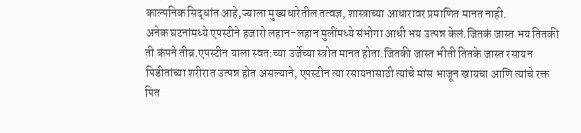काल्पनिक सिद्धांत आहे,ज्याला मुख्यधारेतील तत्वज्ञ, शास्त्राच्या आधारावर प्रमाणित मानत नाही.
अनेक घटनांमध्ये एपस्टीने हजारो लहान-लहान मुलींमध्ये संभोगा आधी भय उत्पन्न केलं.जितकं जास्त भय तितकी ती कंपने तीव्र.एपस्टीन याला स्वत:च्या उर्जेच्या स्त्रोत मानत होता.जितकी जास्त भीती तितके जास्त रसायन पिडीतांच्या शरीरात उत्पन्न होत असल्याने, एपस्टीन त्या रसायनासाठी त्यांचे मांस भाजून खायचा आणि त्यांचे रक्त पित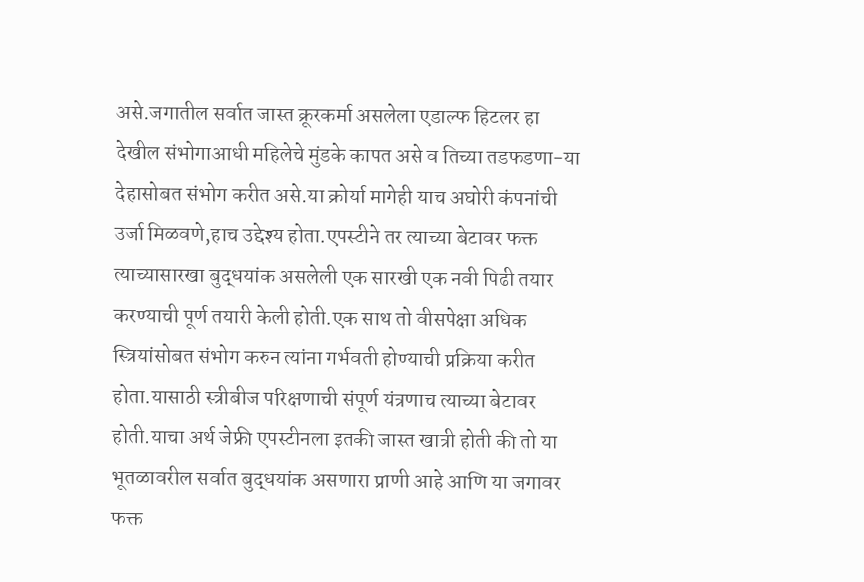असे.जगातील सर्वात जास्त क्रूरकर्मा असलेला एडाल्फ हिटलर हा देखील संभोगाआधी महिलेचे मुंडके कापत असे व तिच्या तडफडणा-या देहासोबत संभोग करीत असे.या क्रोर्या मागेही याच अघोरी कंपनांची उर्जा मिळवणे,हाच उद्देश्‍य होता.एपस्टीने तर त्याच्या बेटावर फक्त त्याच्यासारखा बुद्धयांक असलेली एक सारखी एक नवी पिढी तयार करण्याची पूर्ण तयारी केली होती.एक साथ तो वीसपेक्षा अधिक स्त्रियांसोबत संभोग करुन त्यांना गर्भवती होण्याची प्रक्रिया करीत होता.यासाठी स्त्रीबीज परिक्षणाची संपूर्ण यंत्रणाच त्याच्या बेटावर होती.याचा अर्थ जेफ्री एपस्टीनला इतकी जास्त खात्री होती की तो या भूतळावरील सर्वात बुद्धयांक असणारा प्राणी आहे आणि या जगावर फक्त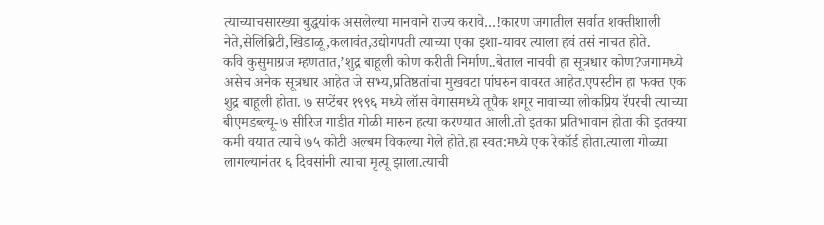त्याच्याचसारख्या बुद्धयांक असलेल्या मानवाने राज्य करावे…!कारण जगातील सर्वात शक्तीशाली नेते,सेलिब्रिटी,खिडाळू,कलावंत,उद्योगपती त्याच्या एका इशा-यावर त्याला हवं तसं नाचत होते.
कवि कुसुमाग्रज म्हणतात,’शुद्र बाहूली कोण करीती निर्माण..बेताल नाचवी हा सूत्रधार कोण?जगामध्ये असेच अनेक सूत्रधार आहेत जे सभ्य,प्रतिष्ठतांचा मुखवटा पांघरुन वावरत आहेत.एपस्टीन हा फक्त एक शुद्र बाहूली होता. ७ सप्टेंबर १९९६ मध्ये लॉस वेगासमध्ये तूपैक शगूर नावाच्या लोकप्रिय रॅपरची त्याच्या बीएमडब्ल्यू-७ सीरिज गाडीत गोळी मारुन हत्या करण्यात आली.तो इतका प्रतिभावान होता की इतक्या कमी वयात त्याचे ७५ कोटी अल्बम विकल्या गेले होते.हा स्वत:मध्ये एक रेकॉर्ड होता.त्याला गोळ्या लागल्यानंतर ६ दिवसांनी त्याचा मृत्यू झाला.त्याची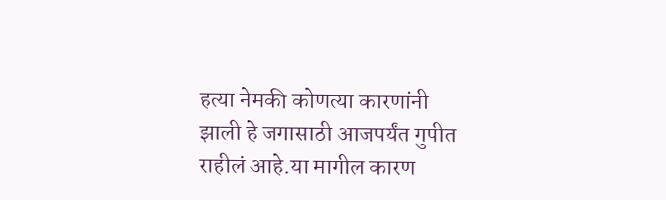हत्या नेमकी कोणत्या कारणांनी झाली हे जगासाठी आजपर्यंत गुपीत राहीलं आहे.या मागील कारण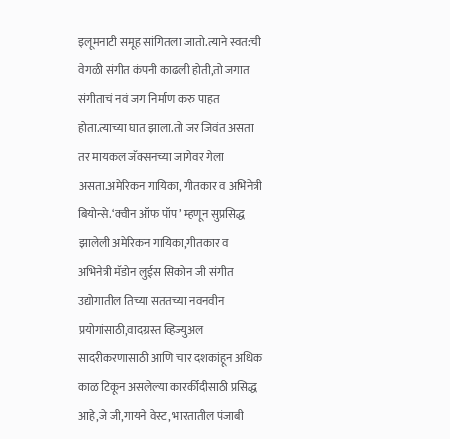इलूमनाटी समूह सांगितला जातो.त्याने स्वत:ची वेगळी संगीत कंपनी काढली होती,तो जगात संगीताचं नवं जग निर्माण करु पाहत होता.त्याच्या घात झाला.तो जर जिवंत असता तर मायकल जॅक्सनच्या जागेवर गेला असता.अमेरिकन गायिका, गीतकार व अभिनेत्री बियोन्से.‘क्वीन ऑफ पॉप’ म्हणून सुप्रसिद्ध झालेली अमेरिकन गायिका,गीतकार व अभिनेत्री मॅडोन लुईस सिकोन जी संगीत उद्योगातील तिच्या सततच्या नवनवीन प्रयोगांसाठी,वादग्रस्त व्हिज्युअल सादरीकरणासाठी आणि चार दशकांहून अधिक काळ टिकून असलेल्या कारर्कीदीसाठी प्रसिद्ध आहे,जे जी,गायने वेस्ट, भारतातील पंजाबी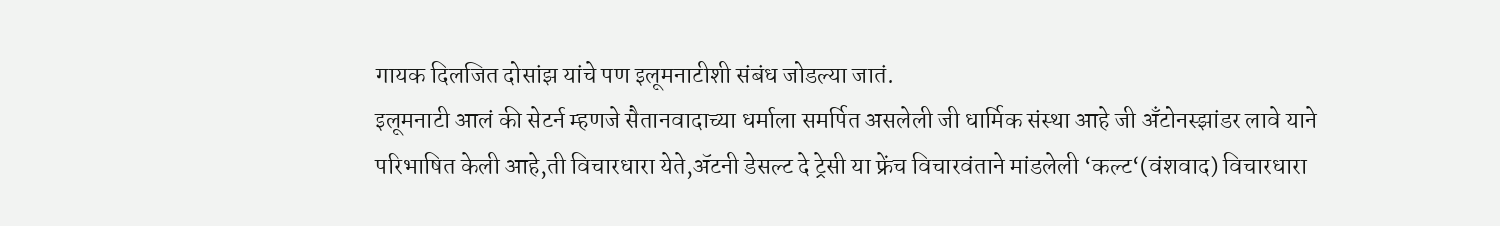गायक दिलजित दोसांझ यांचे पण इलूमनाटीशी संबंध जोडल्या जातं.
इलूमनाटी आलं की सेटर्न म्हणजे सैतानवादाच्या धर्माला समर्पित असलेली जी धार्मिक संस्था आहे जी अँटोनस्झांडर लावे याने परिभाषित केली आहे,ती विचारधारा येते,ॲटनी डेसल्ट दे ट्रेसी या फ्रेंच विचारवंताने मांडलेली ‘कल्ट‘(वंशवाद) विचारधारा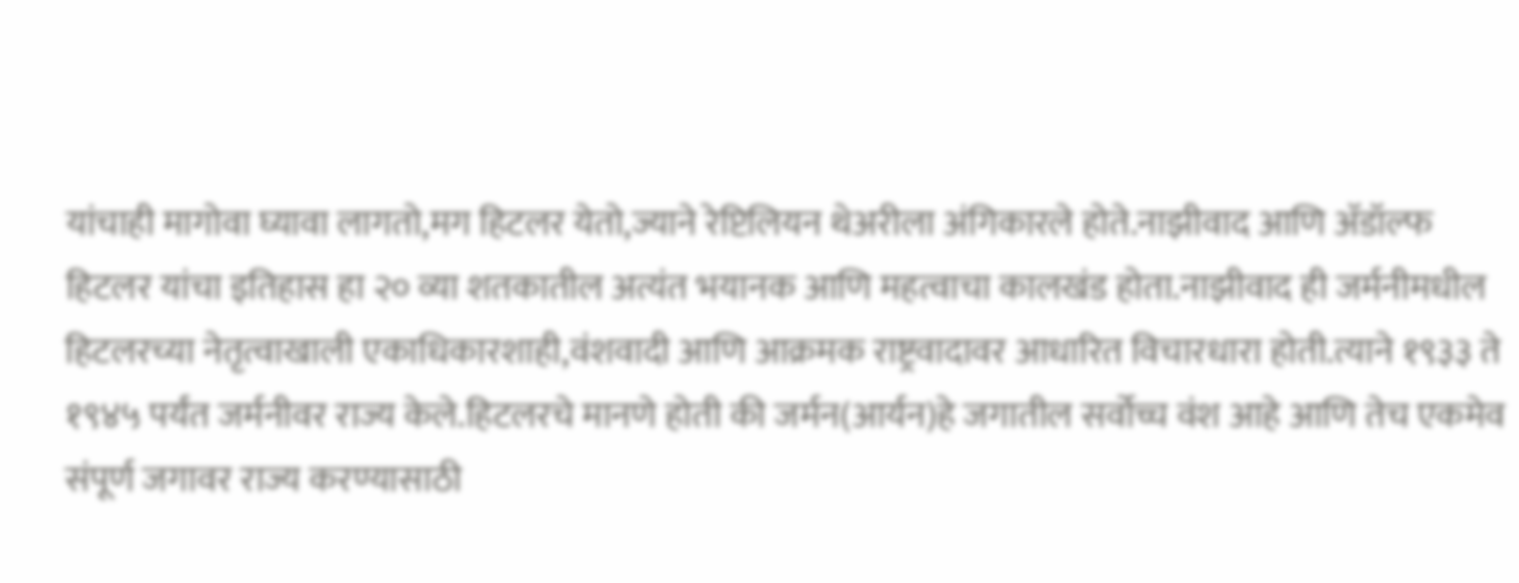यांचाही मागोवा घ्यावा लागतो,मग हिटलर येतो,ज्याने रेप्टिलियन थेअरीला अंगिकारले होते.नाझीवाद आणि ॲडॉल्फ हिटलर यांचा इतिहास हा २० व्या शतकातील अत्यंत भयानक आणि महत्वाचा कालखंड होता.नाझीवाद ही जर्मनीमधील हिटलरच्या नेतृत्वाखाली एकाधिकारशाही,वंशवादी आणि आक्रमक राष्ट्रवादावर आधारित विचारधारा होती.त्याने १९३३ ते १९४५ पर्यंत जर्मनीवर राज्य केले.हिटलरचे मानणे होती की जर्मन(आर्यन)हे जगातील सर्वोच्च वंश आहे आणि तेच एकमेव संपूर्ण जगावर राज्य करण्यासाठी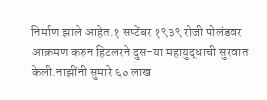निर्माण झाले आहेत.१ सप्टेंबर १९३९ रोजी पोलंडवर आक्रमण करुन हिटलरने दुस-या महायुद्धाची सुरवात केली.नाझींनी सुमारे ६० लाख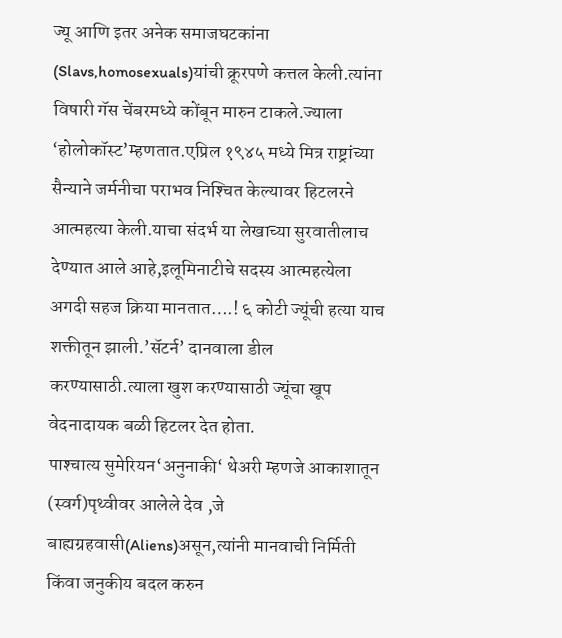ज्यू आणि इतर अनेक समाजघटकांना (Slavs,homosexuals)यांची क्रूरपणे कत्तल केली.त्यांना विषारी गॅस चेंबरमध्ये कोंबून मारुन टाकले.ज्याला ‘होलोकॉस्ट’म्हणतात.एप्रिल १९४५ मध्ये मित्र राष्ट्रांच्या सैन्याने जर्मनीचा पराभव निश्‍चित केल्यावर हिटलरने आत्महत्या केली.याचा संदर्भ या लेखाच्या सुरवातीलाच देण्यात आले आहे,इलूमिनाटीचे सदस्य आत्महत्येला अगदी सहज क्रिया मानतात….! ६ कोटी ज्यूंची हत्या याच शक्तीतून झाली.’सॅटर्न’ दानवाला डील करण्यासाठी.त्याला खुश करण्यासाठी ज्यूंचा खूप वेदनादायक बळी हिटलर देत होता.
पाश्‍चात्य सुमेरियन‘अनुनाकी‘ थेअरी म्हणजे आकाशातून (स्वर्ग)पृथ्वीवर आलेले देव ,जे बाह्यग्रहवासी(Aliens)असून,त्यांनी मानवाची निर्मिती किंवा जनुकीय बदल करुन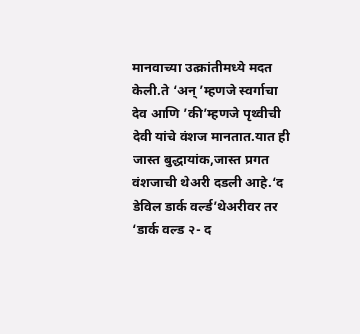मानवाच्या उत्क्रांतीमध्ये मदत केली.ते ‘अन् ’म्हणजे स्वर्गाचा देव आणि ’की’म्हणजे पृथ्वीची देवी यांचे वंशज मानतात.यात ही जास्त बुद्धायांक,जास्त प्रगत वंशजाची थेअरी दडली आहे.‘द डेविल डार्क वर्ल्ड’थेअरीवर तर ‘डार्क वल्ड २- द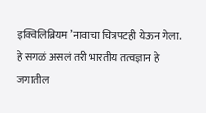इक्विलिब्रियम ’नावाचा चित्रपटही येऊन गेला.
हे सगळं असलं तरी भारतीय तत्वज्ञान हे जगातील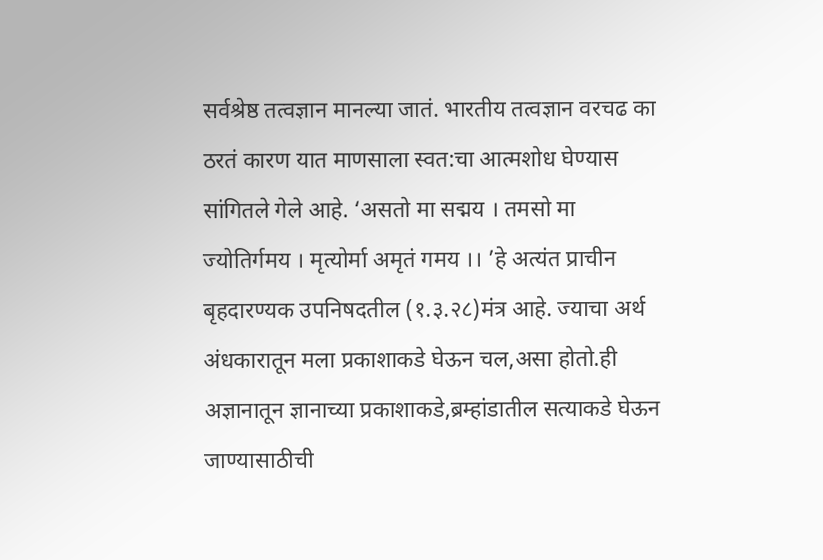सर्वश्रेष्ठ तत्वज्ञान मानल्या जातं. भारतीय तत्वज्ञान वरचढ का ठरतं कारण यात माणसाला स्वत:चा आत्मशोध घेण्यास सांगितले गेले आहे. ‘असतो मा सद्मय । तमसो मा ज्योतिर्गमय । मृत्योर्मा अमृतं गमय ।। ’हे अत्यंत प्राचीन बृहदारण्यक उपनिषदतील (१.३.२८)मंत्र आहे. ज्याचा अर्थ अंधकारातून मला प्रकाशाकडे घेऊन चल,असा होतो.ही अज्ञानातून ज्ञानाच्या प्रकाशाकडे,ब्रम्हांडातील सत्याकडे घेऊन जाण्यासाठीची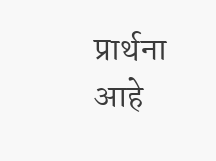प्रार्थना आहे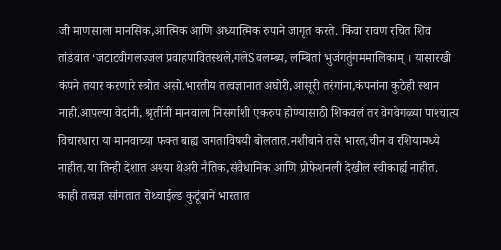जी माणसाला मानसिक,आत्मिक आणि अध्यात्मिक रुपाने जागृत करते. किंवा रावण रचित शिव तांडवात ‘जटाटवीगलज्जल प्रवाहपावितस्थले,गलेSवलम्ब्य, लम्बितां भुजंगतुंगममालिकाम् । यासारखी कंपने तयार करणारे स्त्रोत असो.भारतीय तत्वज्ञानात अघोरी,आसूरी तरंगांना,कंपनांना कुठेही स्थान नाही.आपल्या वेदांनी, श्रृतींनी मानवाला निसर्गाशी एकरुप होण्यासाठी शिकवलं तर वेगवेगळ्या पाश्‍चात्य विचारधारा या मानवाच्या फक्त बाह्य जगताविषयी बोलतात.नशीबाने तसे भारत,चीन व रशियामध्ये नाहीत.या तिन्ही देशात अश्‍या थेअरी नैतिक,संवैधानिक आणि प्रोफेशनली देखील स्वीकार्ह्य नाहीत. काही तत्वज्ञ सांगतात रोथ्चाईल्ड कुटूंबाने भारतात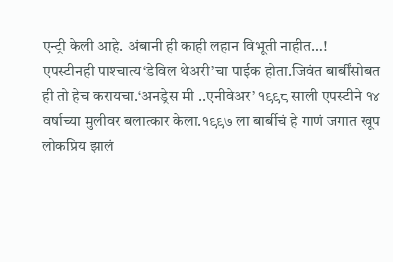एन्ट्री केली आहे. अंबानी ही काही लहान विभूती नाहीत…!
एपस्टीनही पाश्‍चात्य‘डेविल थेअरी’चा पाईक होता.जिवंत बार्बींसोबत ही तो हेच करायचा.‘अनड्रेस मी ..एनीवेअर’ १९९८ साली एपस्टीने १४ वर्षाच्या मुलीवर बलात्कार केला.१९९७ ला बार्बीचं हे गाणं जगात खूप लोकप्रिय झालं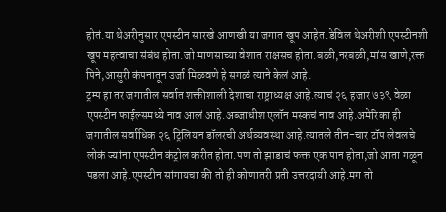होतं.या थेअरीनुसार एपस्टीन सारखे आणखी या जगात खूप आहेत.डेविल थेअरीशी एपस्टीनशी खूप महत्वाचा संबंध होता.जो माणसाच्या वेशात राक्षसच होता.बळी,नरबळी,मांस खाणे,रक्त पिने,आसुरी कंपनातून उर्जा मिळवणे हे सगळं त्याने केलं आहे.
ट्रम्प हा तर जगातील सर्वात शक्तीशाली देशाचा राष्ट्राध्यक्ष आहे.त्याचं २६ हजार ७३९ वेळा एपस्टीन फाईल्समध्ये नाव आलं आहे.अब्जाधीश एलॉन मस्कचं नाव आहे.अमेरिका ही जगातील सर्वाधिक २६ ट्रिलियन डॉलरची अर्थव्यवस्था आहे.त्यातले तीन-चार टॉप लेवलचे लोकं ज्यांना एपस्टीन कंट्रोल करीत होता.पण तो झाडाचं फक्त एक पान होता,जो आता गळून पडला आहे.एपस्टीन सांगायचा की तो ही कोणातरी प्रती उत्तरदायी आहे.मग तो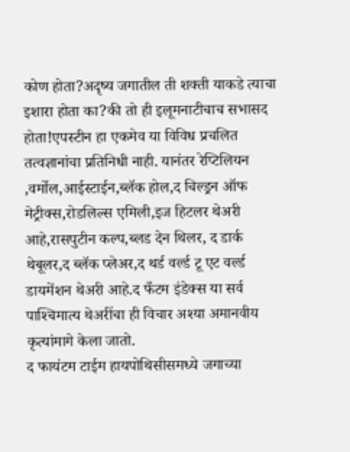कोण होता?अदृष्य जगातील ती शक्ती याकडे त्याचा इशारा होता का?की तो ही इलूमनाटीचाच सभासद होता!एपस्टीन हा एकमेव या विविध प्रचलित तत्वज्ञानांचा प्रतिनिधी नाही. यानंतर रेप्टिलियन ,वर्मोल,आईस्टाईन,ब्लॅक होल,द चिल्ड्रन ऑफ मेट्रीक्स,रोडलिल्स एमिली,इज हिटलर थेअरी आहे,रासपुटीन कल्प,ब्लड देन थिलर, द डार्क थेबूलर,द ब्लॅक प्लेअर,द थर्ड वर्ल्ड टू एट वर्ल्ड डायमेंशन थेअरी आहे.द फँटम इंडेक्स या सर्व पाश्‍चिमात्य थेअरींचा ही विचार अश्‍या अमानवीय कृत्यांमागे केला जातो.
द फायंटम टाईम हायपोथिसीसमध्ये जगाच्या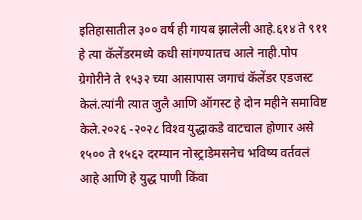इतिहासातील ३०० वर्ष ही गायब झालेली आहे.६१४ ते ९११ हे त्या कॅलेंडरमध्ये कधी सांगण्यातच आले नाही.पोप ग्रेगोरीने ते १५३२ च्या आसापास जगाचं कॅलेंडर एडजस्ट केलं.त्यांनी त्यात जुलै आणि ऑगस्ट हे दोन महीने समाविष्ट केले.२०२६ -२०२८ विश्‍व युद्धाकडे वाटचाल होणार असे १५०० ते १५६२ दरम्यान नोस्ट्राडेमसनेच भविष्य वर्तवलं आहे आणि हे युद्ध पाणी किंवा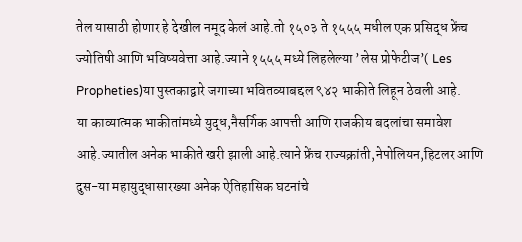तेल यासाठी होणार हे देखील नमूद केलं आहे.तो १५०३ ते १५५५ मधील एक प्रसिद्ध फ्रेंच ज्योतिषी आणि भविष्यवेत्ता आहे.ज्याने १५५५ मध्ये लिहलेल्या ’लेस प्रोफेटीज’( Les Propheties)या पुस्तकाद्वारे जगाच्या भवितव्याबद्दल ९४२ भाकीते लिहून ठेवली आहे.
या काव्यात्मक भाकीतांमध्ये युद्ध,नैसर्गिक आपत्ती आणि राजकीय बदलांचा समावेश आहे.ज्यातील अनेक भाकीते खरी झाली आहे.त्याने फ्रेंच राज्यक्रांती,नेपोलियन,हिटलर आणि दुस-या महायुद्धासारख्या अनेक ऐतिहासिक घटनांचे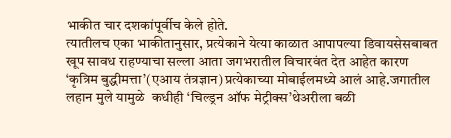भाकीत चार दशकांपूर्वीच केले होते.
त्यातीलच एका भाकीतानुसार, प्रत्येकाने येत्या काळात आपापल्या डिवायसेसबाबत खूप सावध राहण्याचा सल्ला आता जगभरातील विचारवंत देत आहेत कारण ‘कृत्रिम बुद्धीमत्ता’(एआय तंत्रज्ञान)प्रत्येकाच्या मोबाईलमध्ये आलं आहे.जगातील लहान मुले यामुळे  कधीही ‘चिल्ड्रन ऑफ मेट्रीक्स’थेअरीला बळी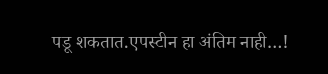पडू शकतात.एपस्टीन हा अंतिम नाही…!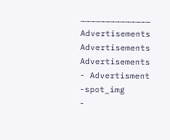……………………………………
Advertisements
Advertisements
Advertisements
- Advertisment -spot_img
-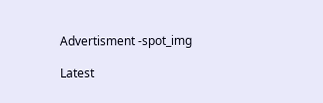Advertisment -spot_img

Latest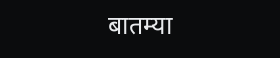बातम्या